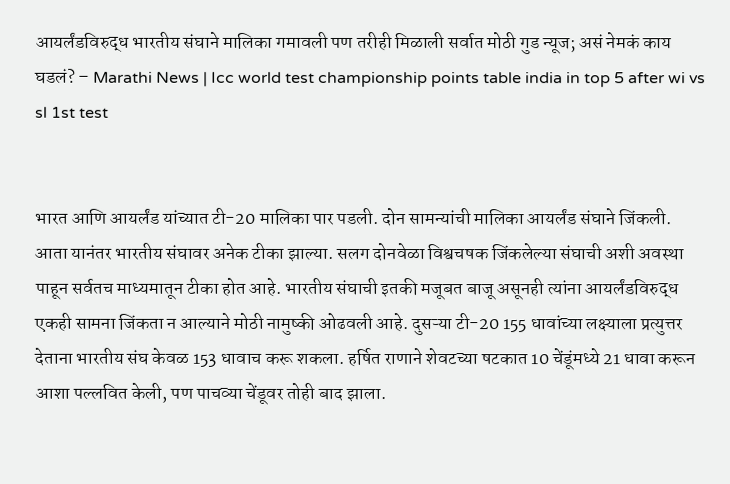आयर्लंडविरुद्ध भारतीय संघाने मालिका गमावली पण तरीही मिळाली सर्वात मोठी गुड न्यूज; असं नेमकं काय घडलं? – Marathi News | Icc world test championship points table india in top 5 after wi vs sl 1st test


भारत आणि आयर्लंड यांच्यात टी-20 मालिका पार पडली. दोन सामन्यांची मालिका आयर्लंड संघाने जिंकली. आता यानंतर भारतीय संघावर अनेक टीका झाल्या. सलग दोनवेळा विश्वचषक जिंकलेल्या संघाची अशी अवस्था पाहून सर्वतच माध्यमातून टीका होत आहे. भारतीय संघाची इतकी मजूबत बाजू असूनही त्यांना आयर्लंडविरुद्ध एकही सामना जिंकता न आल्याने मोठी नामुष्की ओढवली आहे. दुसऱ्या टी-20 155 धावांच्या लक्ष्याला प्रत्युत्तर देताना भारतीय संघ केवळ 153 धावाच करू शकला. हर्षित राणाने शेवटच्या षटकात 10 चेंडूंमध्ये 21 धावा करून आशा पल्लवित केली, पण पाचव्या चेंडूवर तोही बाद झाला.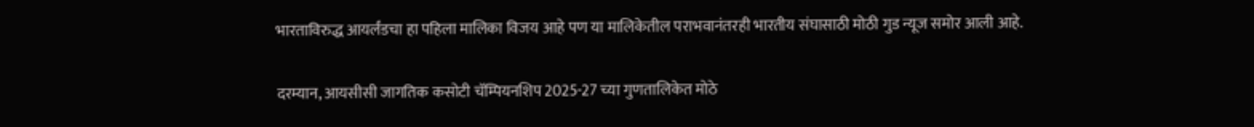भारताविरुद्ध आयर्लंडचा हा पहिला मालिका विजय आहे पण या मालिकेतील पराभवानंतरही भारतीय संघासाठी मोठी गुड न्यूज समोर आली आहे.

दरम्यान, आयसीसी जागतिक कसोटी चॅम्पियनशिप 2025-27 च्या गुणतालिकेत मोठे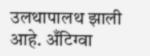उलथापालथ झाली आहे. अँटिग्वा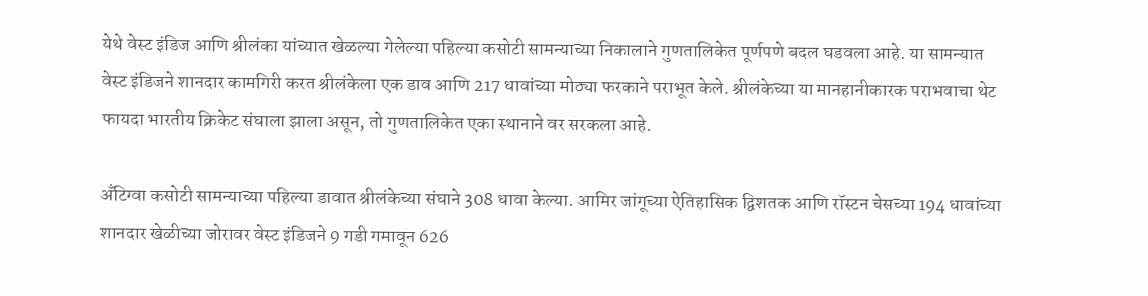येथे वेस्ट इंडिज आणि श्रीलंका यांच्यात खेळल्या गेलेल्या पहिल्या कसोटी सामन्याच्या निकालाने गुणतालिकेत पूर्णपणे बदल घडवला आहे. या सामन्यात वेस्ट इंडिजने शानदार कामगिरी करत श्रीलंकेला एक डाव आणि 217 धावांच्या मोठ्या फरकाने पराभूत केले. श्रीलंकेच्या या मानहानीकारक पराभवाचा थेट फायदा भारतीय क्रिकेट संघाला झाला असून, तो गुणतालिकेत एका स्थानाने वर सरकला आहे.

अँटिग्वा कसोटी सामन्याच्या पहिल्या डावात श्रीलंकेच्या संघाने 308 धावा केल्या. आमिर जांगूच्या ऐतिहासिक द्विशतक आणि रॉस्टन चेसच्या 194 धावांच्या शानदार खेळीच्या जोरावर वेस्ट इंडिजने 9 गडी गमावून 626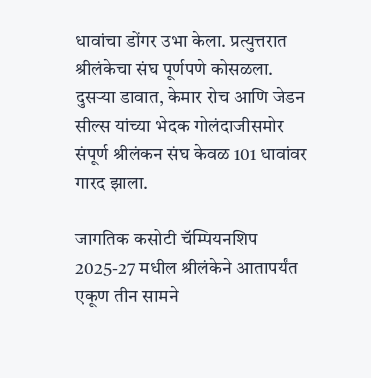धावांचा डोंगर उभा केला. प्रत्युत्तरात श्रीलंकेचा संघ पूर्णपणे कोसळला. दुसऱ्या डावात, केमार रोच आणि जेडन सील्स यांच्या भेदक गोलंदाजीसमोर संपूर्ण श्रीलंकन संघ केवळ 101 धावांवर गारद झाला.

जागतिक कसोटी चॅम्पियनशिप 2025-27 मधील श्रीलंकेने आतापर्यंत एकूण तीन सामने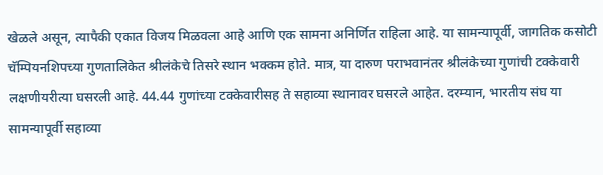खेळले असून, त्यापैकी एकात विजय मिळवला आहे आणि एक सामना अनिर्णित राहिला आहे. या सामन्यापूर्वी, जागतिक कसोटी चॅम्पियनशिपच्या गुणतालिकेत श्रीलंकेचे तिसरे स्थान भक्कम होते. मात्र, या दारुण पराभवानंतर श्रीलंकेच्या गुणांची टक्केवारी लक्षणीयरीत्या घसरली आहे. 44.44 गुणांच्या टक्केवारीसह ते सहाव्या स्थानावर घसरले आहेत. दरम्यान, भारतीय संघ या सामन्यापूर्वी सहाव्या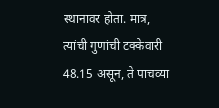स्थानावर होता. मात्र, त्यांची गुणांची टक्केवारी 48.15 असून, ते पाचव्या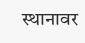स्थानावर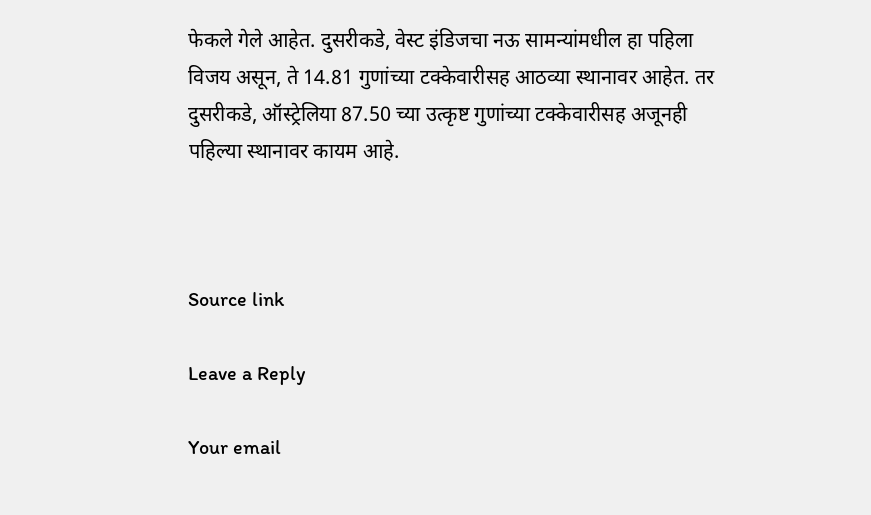फेकले गेले आहेत. दुसरीकडे, वेस्ट इंडिजचा नऊ सामन्यांमधील हा पहिला विजय असून, ते 14.81 गुणांच्या टक्केवारीसह आठव्या स्थानावर आहेत. तर दुसरीकडे, ऑस्ट्रेलिया 87.50 च्या उत्कृष्ट गुणांच्या टक्केवारीसह अजूनही पहिल्या स्थानावर कायम आहे.



Source link

Leave a Reply

Your email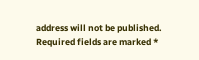address will not be published. Required fields are marked *